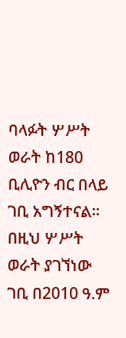ባላፉት ሦሥት ወራት ከ180 ቢሊዮን ብር በላይ ገቢ አግኝተናል፡፡ በዚህ ሦሥት ወራት ያገኘነው ገቢ በ2010 ዓ.ም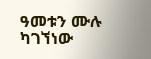ዓመቱን ሙሉ ካገኘነው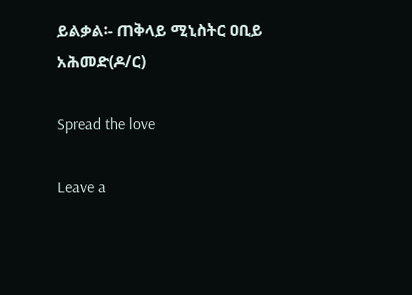ይልቃል፡- ጠቅላይ ሚኒስትር ዐቢይ አሕመድ(ዶ/ር)

Spread the love

Leave a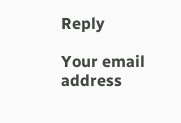Reply

Your email address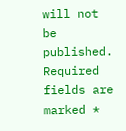will not be published. Required fields are marked *